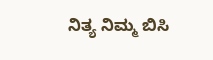ನಿತ್ಯ ನಿಮ್ಮ ಬಿಸಿ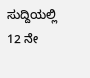ಸುದ್ದಿಯಲ್ಲಿ 12 ನೇ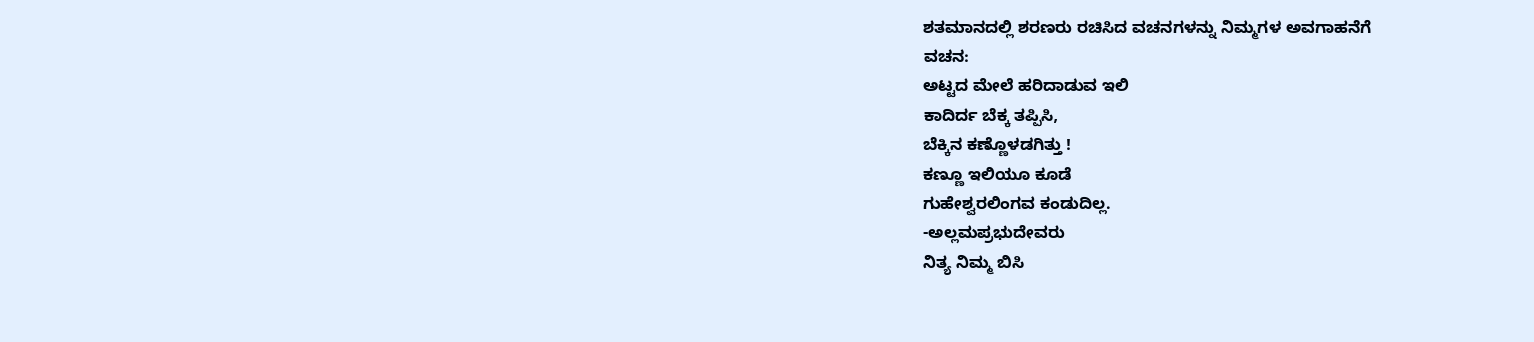ಶತಮಾನದಲ್ಲಿ ಶರಣರು ರಚಿಸಿದ ವಚನಗಳನ್ನು ನಿಮ್ಮಗಳ ಅವಗಾಹನೆಗೆ
ವಚನ:
ಅಟ್ಟದ ಮೇಲೆ ಹರಿದಾಡುವ ಇಲಿ
ಕಾದಿರ್ದ ಬೆಕ್ಕ ತಪ್ಪಿಸಿ,
ಬೆಕ್ಕಿನ ಕಣ್ಣೊಳಡಗಿತ್ತು !
ಕಣ್ಣೂ ಇಲಿಯೂ ಕೂಡೆ
ಗುಹೇಶ್ವರಲಿಂಗವ ಕಂಡುದಿಲ್ಲ.
-ಅಲ್ಲಮಪ್ರಭುದೇವರು
ನಿತ್ಯ ನಿಮ್ಮ ಬಿಸಿ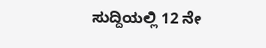ಸುದ್ದಿಯಲ್ಲಿ 12 ನೇ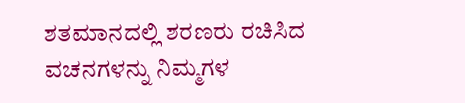ಶತಮಾನದಲ್ಲಿ ಶರಣರು ರಚಿಸಿದ ವಚನಗಳನ್ನು ನಿಮ್ಮಗಳ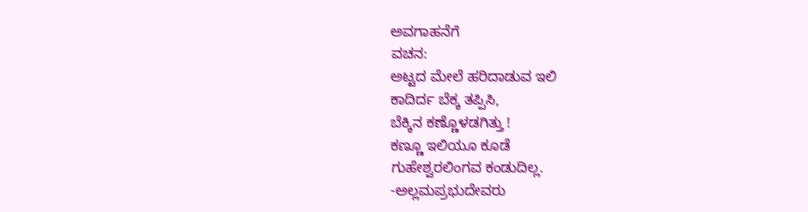ಅವಗಾಹನೆಗೆ
ವಚನ:
ಅಟ್ಟದ ಮೇಲೆ ಹರಿದಾಡುವ ಇಲಿ
ಕಾದಿರ್ದ ಬೆಕ್ಕ ತಪ್ಪಿಸಿ,
ಬೆಕ್ಕಿನ ಕಣ್ಣೊಳಡಗಿತ್ತು !
ಕಣ್ಣೂ ಇಲಿಯೂ ಕೂಡೆ
ಗುಹೇಶ್ವರಲಿಂಗವ ಕಂಡುದಿಲ್ಲ.
-ಅಲ್ಲಮಪ್ರಭುದೇವರು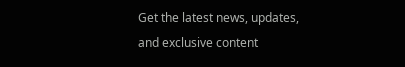Get the latest news, updates, and exclusive content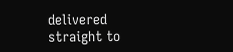delivered straight to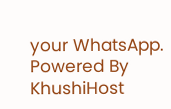your WhatsApp.
Powered By KhushiHost